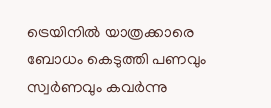ട്രെയിനില്‍ യാത്രക്കാരെ ബോധം കെടുത്തി പണവും സ്വര്‍ണവും കവര്‍ന്നു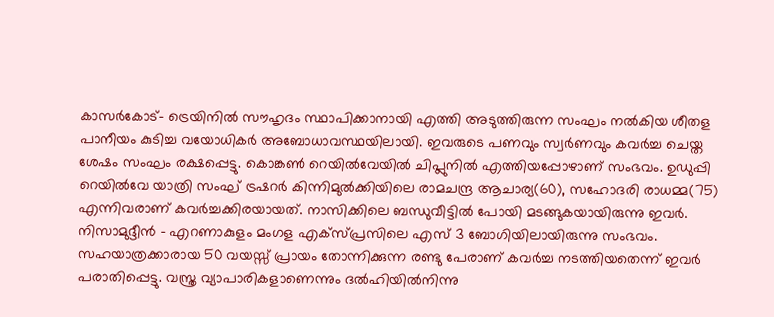കാസര്‍കോട്- ട്രെയിനില്‍ സൗഹൃദം സ്ഥാപിക്കാനായി എത്തി അടുത്തിരുന്ന സംഘം നല്‍കിയ ശീതള പാനീയം കുടിച്ച വയോധികര്‍ അബോധാവസ്ഥയിലായി. ഇവരുടെ പണവും സ്വര്‍ണവും കവര്‍ച്ച ചെയ്ത ശേഷം സംഘം രക്ഷപ്പെട്ടു. കൊങ്കണ്‍ റെയില്‍വേയില്‍ ചിപ്ലുനില്‍ എത്തിയപ്പോഴാണ് സംഭവം. ഉഡുപ്പി റെയില്‍വേ യാത്രി സംഘ് ട്രഷറര്‍ കിന്നിമുല്‍ക്കിയിലെ രാമചന്ദ്ര ആചാര്യ(60), സഹോദരി രാധമ്മ(75) എന്നിവരാണ് കവര്‍ച്ചക്കിരയായത്. നാസിക്കിലെ ബന്ധുവീട്ടില്‍ പോയി മടങ്ങുകയായിരുന്നു ഇവര്‍. നിസാമുദ്ദീന്‍ - എറണാകുളം മംഗള എക്സ്പ്രസിലെ എസ് 3 ബോഗിയിലായിരുന്നു സംഭവം. സഹയാത്രക്കാരായ 50 വയസ്സ് പ്രായം തോന്നിക്കുന്ന രണ്ടു പേരാണ് കവര്‍ച്ച നടത്തിയതെന്ന് ഇവര്‍ പരാതിപ്പെട്ടു. വസ്ത്ര വ്യാപാരികളാണെന്നും ദല്‍ഹിയില്‍നിന്നു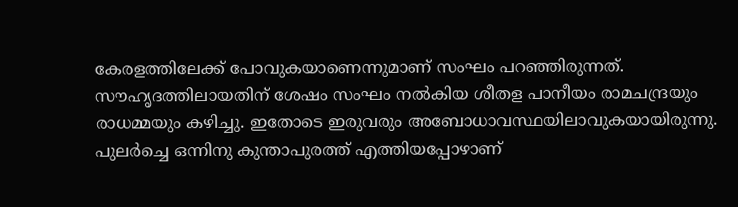കേരളത്തിലേക്ക് പോവുകയാണെന്നുമാണ് സംഘം പറഞ്ഞിരുന്നത്. സൗഹൃദത്തിലായതിന് ശേഷം സംഘം നല്‍കിയ ശീതള പാനീയം രാമചന്ദ്രയും രാധമ്മയും കഴിച്ചു. ഇതോടെ ഇരുവരും അബോധാവസ്ഥയിലാവുകയായിരുന്നു. പുലര്‍ച്ചെ ഒന്നിനു കുന്താപുരത്ത് എത്തിയപ്പോഴാണ്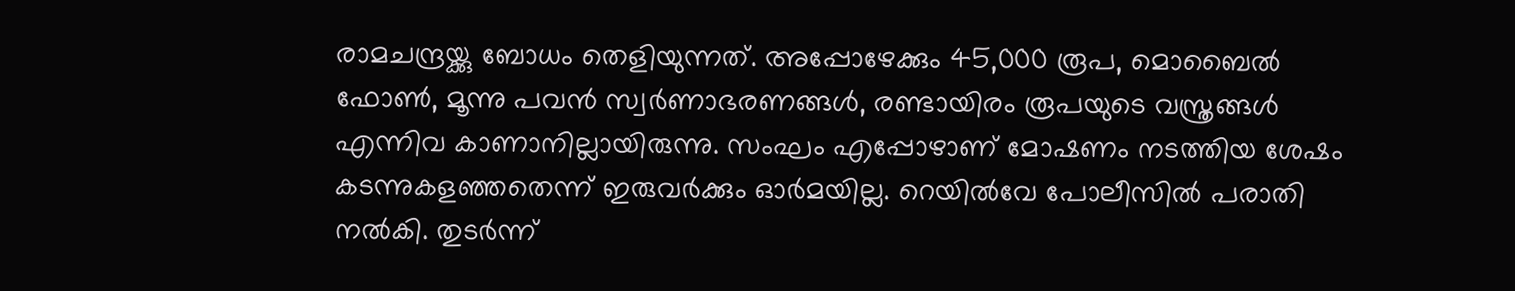രാമചന്ദ്രയ്ക്കു ബോധം തെളിയുന്നത്. അപ്പോഴേക്കും 45,000 രൂപ, മൊബൈല്‍ ഫോണ്‍, മൂന്നു പവന്‍ സ്വര്‍ണാഭരണങ്ങള്‍, രണ്ടായിരം രൂപയുടെ വസ്ത്രങ്ങള്‍ എന്നിവ കാണാനില്ലായിരുന്നു. സംഘം എപ്പോഴാണ് മോഷണം നടത്തിയ ശേഷം കടന്നുകളഞ്ഞതെന്ന് ഇരുവര്‍ക്കും ഓര്‍മയില്ല. റെയില്‍വേ പോലീസില്‍ പരാതി നല്‍കി. തുടര്‍ന്ന്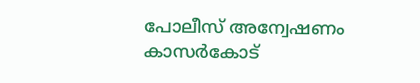പോലീസ് അന്വേഷണം കാസര്‍കോട്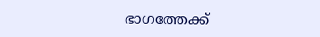ഭാഗത്തേക്ക്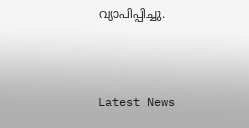വ്യാപിപ്പിച്ചു.



Latest News